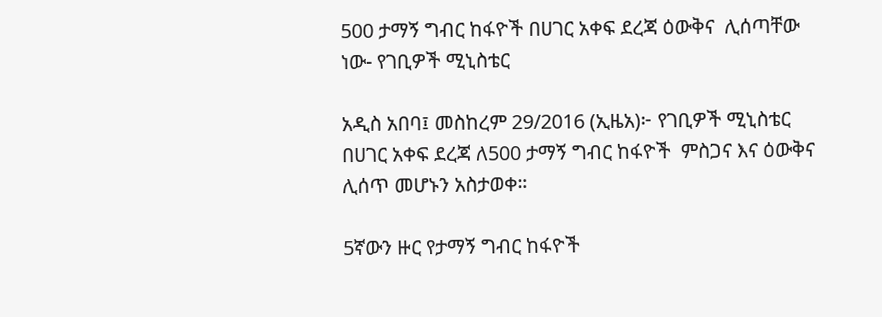500 ታማኝ ግብር ከፋዮች በሀገር አቀፍ ደረጃ ዕውቅና  ሊሰጣቸው ነው- የገቢዎች ሚኒስቴር

አዲስ አበባ፤ መስከረም 29/2016 (ኢዜአ)፦ የገቢዎች ሚኒስቴር በሀገር አቀፍ ደረጃ ለ500 ታማኝ ግብር ከፋዮች  ምስጋና እና ዕውቅና  ሊሰጥ መሆኑን አስታወቀ።

5ኛውን ዙር የታማኝ ግብር ከፋዮች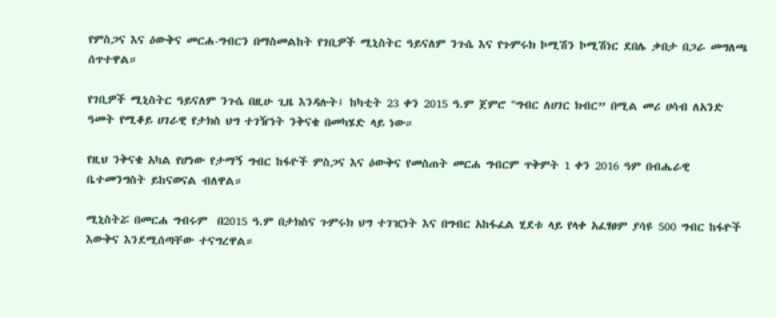የምስጋና እና ዕውቅና መርሐ-ግብርን በማስመልከት የገቢዎች ሚኒስትር ዓይናለም ንጉሴ እና የጉምሩክ ኮሚሽን ኮሚሽነር ደበሌ ቃበታ በጋራ መግለጫ ሰጥተዋል።

የገቢዎች ሚኒስትር ዓይናለም ንጉሴ በዚሁ ጊዜ እንዳሉት፤ ከካቲት 23 ቀን 2015 ዓ.ም ጀምሮ "ግብር ለሀገር ክብር” በሚል መሪ ሀሳብ ለአንድ ዓመት የሚቆይ ሀገራዊ የታክስ ህግ ተገዥነት ንቅናቄ በመካሄድ ላይ ነው።

የዚህ ንቅናቄ አካል የሆነው የታማኝ ግብር ከፋዮች ምስጋና እና ዕውቅና የመስጠት መርሐ ግብርም ጥቅምት 1 ቀን 2016 ዓም በብሔራዊ ቤተመንግስት ይከናወናል ብለዋል።

ሚኒስትሯ በመርሐ ግብሩም  በ2015 ዓ.ም በታክስና ጉምሩክ ህግ ተገዢነት እና በግብር አከፋፈል ሂደቱ ላይ የላቀ አፈፃፀም ያሳዩ 500 ግብር ከፋዮች እውቅና እንደሚሰጣቸው ተናግረዋል።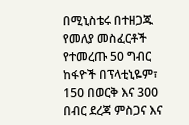በሚኒስቴሩ በተዘጋጁ የመለያ መስፈርቶች የተመረጡ 50 ግብር ከፋዮች በፕላቲኒዬም፣ 150 በወርቅ እና 300 በብር ደረጃ ምስጋና እና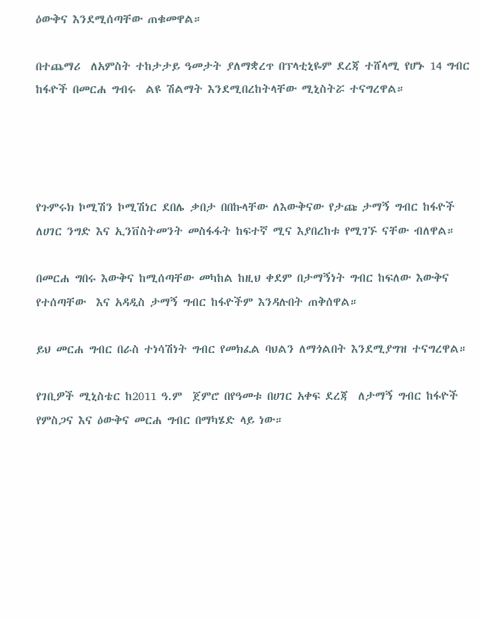ዕውቅና እንደሚሰጣቸው ጠቁመዋል።

በተጨማሪ  ለአምስት ተከታታይ ዓመታት ያለማቋረጥ በፕላቲኒዬም ደረጃ ተሸላሚ የሆኑ 14 ግብር ከፋዮች በመርሐ ግብሩ  ልዩ ሽልማት እንደሚበረከትላቸው ሚኒስትሯ ተናግረዋል።




የጉምሩክ ኮሚሽን ኮሚሽነር ደበሌ ቃበታ በበኩላቸው ለእውቅናው የታጩ ታማኝ ግብር ከፋዮች ለሀገር ንግድ እና ኢንቨስትመንት መስፋፋት ከፍተኛ ሚና እያበረከቱ የሚገኙ ናቸው ብለዋል።

በመርሐ ግበሩ እውቅና ከሚሰጣቸው መካከል ከዚህ ቀደም በታማኝነት ግብር ከፍለው እውቅና የተሰጣቸው  እና አዳዲስ ታማኝ ግብር ከፋዮችም እንዳሉበት ጠቅሰዋል።

ይህ መርሐ ግብር በራስ ተነሳሽነት ግብር የመክፈል ባህልን ለማጎልበት እንደሚያግዝ ተናግረዋል።

የገቢዎች ሚኒስቴር ከ2011 ዓ.ም  ጀምሮ በየዓመቱ በሀገር አቀፍ ደረጃ  ለታማኝ ግብር ከፋዮች የምስጋና እና ዕውቅና መርሐ ግብር በማካሄድ ላይ ነው።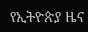የኢትዮጵያ ዜና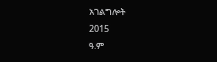አገልግሎት
2015
ዓ.ም